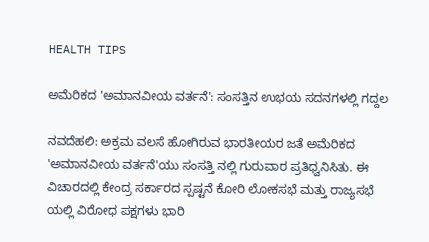HEALTH TIPS

ಅಮೆರಿಕದ 'ಅಮಾನವೀಯ ವರ್ತನೆ': ಸಂಸತ್ತಿನ ಉಭಯ ಸದನಗಳಲ್ಲಿ ಗದ್ದಲ

ನವದೆಹಲಿ: ಅಕ್ರಮ ವಲಸೆ ಹೋಗಿರುವ ಭಾರತೀಯರ ಜತೆ ಅಮೆರಿಕದ 'ಅಮಾನವೀಯ ವರ್ತನೆ'ಯು ಸಂಸತ್ತಿ ನಲ್ಲಿ ಗುರುವಾರ ಪ್ರತಿಧ್ವನಿಸಿತು. ಈ ವಿಚಾರದಲ್ಲಿ ಕೇಂದ್ರ ಸರ್ಕಾರದ ಸ್ಪಷ್ಟನೆ ಕೋರಿ ಲೋಕಸಭೆ ಮತ್ತು ರಾಜ್ಯಸಭೆ ಯಲ್ಲಿ ವಿರೋಧ ಪಕ್ಷಗಳು ಭಾರಿ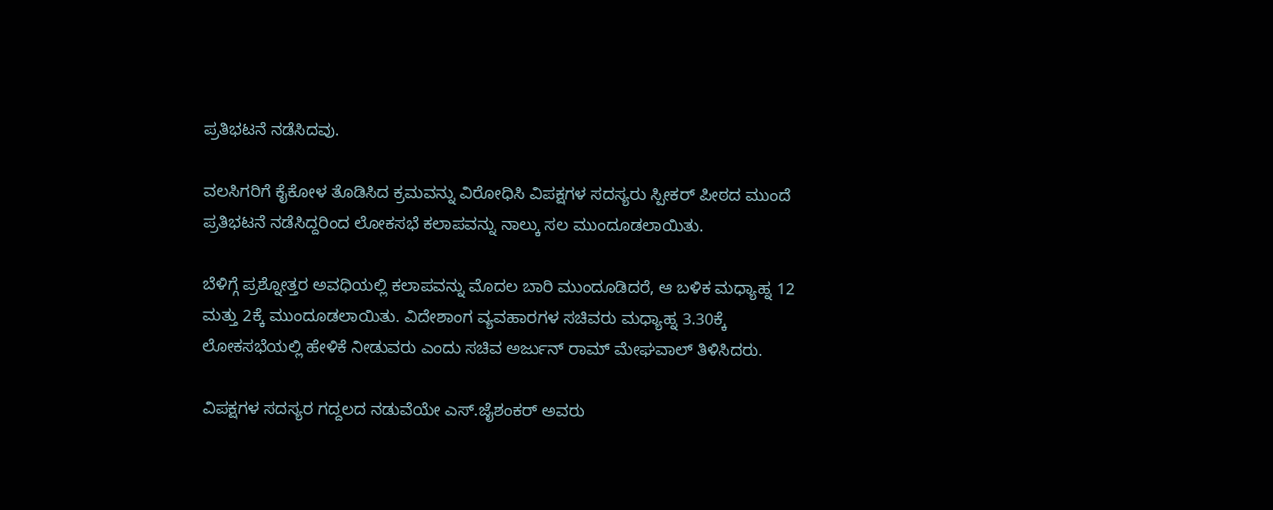ಪ್ರತಿಭಟನೆ ನಡೆಸಿದವು.

ವಲಸಿಗರಿಗೆ ಕೈಕೋಳ ತೊಡಿಸಿದ ಕ್ರಮವನ್ನು ವಿರೋಧಿಸಿ ವಿಪಕ್ಷಗಳ ಸದಸ್ಯರು ಸ್ಪೀಕರ್‌ ಪೀಠದ ಮುಂದೆ ಪ್ರತಿಭಟನೆ ನಡೆಸಿದ್ದರಿಂದ ಲೋಕಸಭೆ ಕಲಾಪವನ್ನು ನಾಲ್ಕು ಸಲ ಮುಂದೂಡಲಾಯಿತು.

ಬೆಳಿಗ್ಗೆ ಪ್ರಶ್ನೋತ್ತರ ಅವಧಿಯಲ್ಲಿ ಕಲಾಪವನ್ನು ಮೊದಲ ಬಾರಿ ಮುಂದೂಡಿದರೆ, ಆ ಬಳಿಕ ಮಧ್ಯಾಹ್ನ 12 ಮತ್ತು 2ಕ್ಕೆ ಮುಂದೂಡಲಾಯಿತು. ವಿದೇಶಾಂಗ ವ್ಯವಹಾರಗಳ ಸಚಿವರು ಮಧ್ಯಾಹ್ನ 3.30ಕ್ಕೆ ಲೋಕಸಭೆಯಲ್ಲಿ ಹೇಳಿಕೆ ನೀಡುವರು ಎಂದು ಸಚಿವ ಅರ್ಜುನ್‌ ರಾಮ್ ಮೇಘವಾಲ್‌ ತಿಳಿಸಿದರು.

ವಿಪಕ್ಷಗಳ ಸದಸ್ಯರ ಗದ್ದಲದ ನಡುವೆಯೇ ಎಸ್‌.ಜೈಶಂಕರ್‌ ಅವರು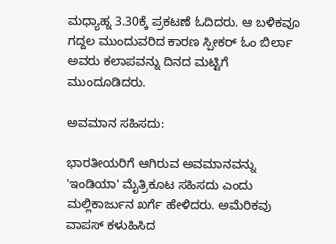ಮಧ್ಯಾಹ್ನ 3.30ಕ್ಕೆ ಪ್ರಕಟಣೆ ಓದಿದರು. ಆ ಬಳಿಕವೂ ಗದ್ದಲ ಮುಂದುವರಿದ ಕಾರಣ ಸ್ಪೀಕರ್‌ ಓಂ ಬಿರ್ಲಾ ಅವರು ಕಲಾಪವನ್ನು ದಿನದ ಮಟ್ಟಿಗೆ ಮುಂದೂಡಿದರು.

ಅವಮಾನ ಸಹಿಸದು:

ಭಾರತೀಯರಿಗೆ ಆಗಿರುವ ಅವಮಾನವನ್ನು 'ಇಂಡಿಯಾ' ಮೈತ್ರಿಕೂಟ ಸಹಿಸದು ಎಂದು ಮಲ್ಲಿಕಾರ್ಜುನ ಖರ್ಗೆ ಹೇಳಿದರು. ಅಮೆರಿಕವು ವಾಪಸ್‌ ಕಳುಹಿಸಿದ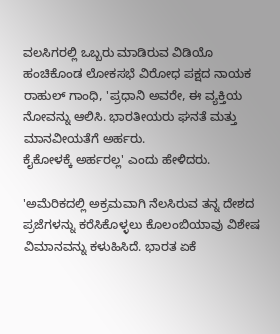ವಲಸಿಗರಲ್ಲಿ ಒಬ್ಬರು ಮಾಡಿರುವ ವಿಡಿಯೊ ಹಂಚಿಕೊಂಡ ಲೋಕಸಭೆ ವಿರೋಧ ಪಕ್ಷದ ನಾಯಕ ರಾಹುಲ್‌ ಗಾಂಧಿ, 'ಪ್ರಧಾನಿ ಅವರೇ, ಈ ವ್ಯಕ್ತಿಯ ನೋವನ್ನು ಆಲಿಸಿ. ಭಾರತೀಯರು ಘನತೆ ಮತ್ತು ಮಾನವೀಯತೆಗೆ ಅರ್ಹರು.
ಕೈಕೋಳಕ್ಕೆ ಅರ್ಹರಲ್ಲ' ಎಂದು ಹೇಳಿದರು.

'ಅಮೆರಿಕದಲ್ಲಿ ಅಕ್ರಮವಾಗಿ ನೆಲಸಿರುವ ತನ್ನ ದೇಶದ ಪ್ರಜೆಗಳನ್ನು ಕರೆಸಿಕೊಳ್ಳಲು ಕೊಲಂಬಿಯಾವು ವಿಶೇಷ ವಿಮಾನವನ್ನು ಕಳುಹಿಸಿದೆ. ಭಾರತ ಏಕೆ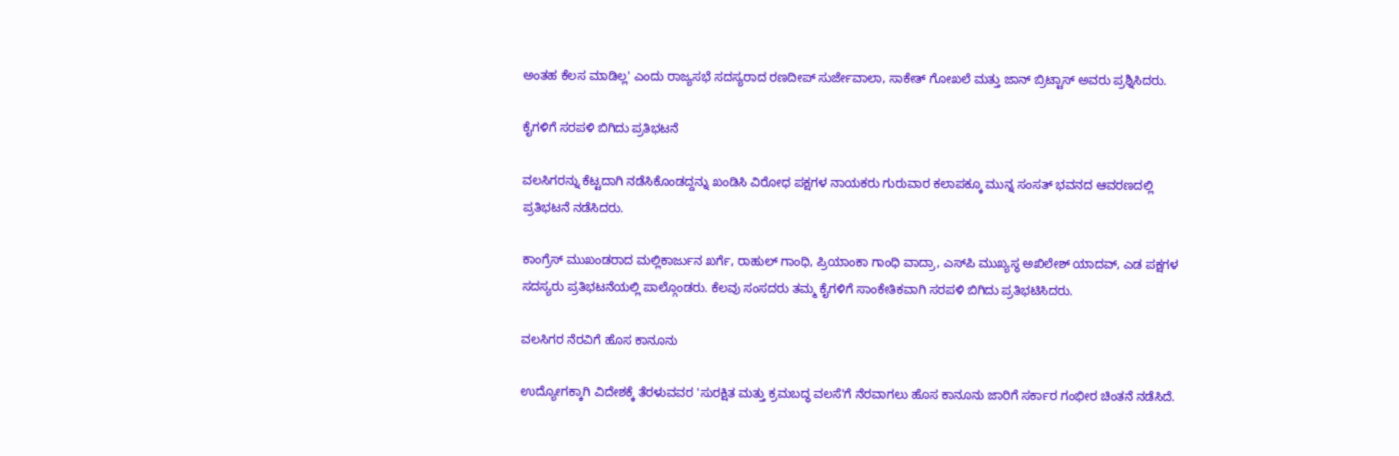ಅಂತಹ ಕೆಲಸ ಮಾಡಿಲ್ಲ' ಎಂದು ರಾಜ್ಯಸಭೆ ಸದಸ್ಯರಾದ ರಣದೀಪ್‌ ಸುರ್ಜೇವಾಲಾ, ಸಾಕೇತ್‌ ಗೋಖಲೆ ಮತ್ತು ಜಾನ್‌ ಬ್ರಿಟ್ಟಾಸ್‌ ಅವರು ಪ್ರಶ್ನಿಸಿದರು.

ಕೈಗಳಿಗೆ ಸರಪಳಿ ಬಿಗಿದು ಪ್ರತಿಭಟನೆ

ವಲಸಿಗರನ್ನು ಕೆಟ್ಟದಾಗಿ ನಡೆಸಿಕೊಂಡದ್ದನ್ನು ಖಂಡಿಸಿ ವಿರೋಧ ಪಕ್ಷಗಳ ನಾಯಕರು ಗುರುವಾರ ಕಲಾಪಕ್ಕೂ ಮುನ್ನ ಸಂಸತ್‌ ಭವನದ ಆವರಣದಲ್ಲಿ ಪ್ರತಿಭಟನೆ ನಡೆಸಿದರು.

ಕಾಂಗ್ರೆಸ್‌ ಮುಖಂಡರಾದ ಮಲ್ಲಿಕಾರ್ಜುನ ಖರ್ಗೆ, ರಾಹುಲ್‌ ಗಾಂಧಿ, ಪ್ರಿಯಾಂಕಾ ಗಾಂಧಿ ವಾದ್ರಾ, ಎಸ್‌ಪಿ ಮುಖ್ಯಸ್ಥ ಅಖಿಲೇಶ್‌ ಯಾದವ್, ಎಡ ಪಕ್ಷಗಳ ಸದಸ್ಯರು ಪ್ರತಿಭಟನೆಯಲ್ಲಿ ಪಾಲ್ಗೊಂಡರು. ಕೆಲವು ಸಂಸದರು ತಮ್ಮ ಕೈಗಳಿಗೆ ಸಾಂಕೇತಿಕವಾಗಿ ಸರಪಳಿ ಬಿಗಿದು ಪ್ರತಿಭಟಿಸಿದರು.

ವಲಸಿಗರ ನೆರವಿಗೆ ಹೊಸ ಕಾನೂನು

ಉದ್ಯೋಗಕ್ಕಾಗಿ ವಿದೇಶಕ್ಕೆ ತೆರಳುವವರ 'ಸುರಕ್ಷಿತ ಮತ್ತು ಕ್ರಮಬದ್ಧ ವಲಸೆ'ಗೆ ನೆರವಾಗಲು ಹೊಸ ಕಾನೂನು ಜಾರಿಗೆ ಸರ್ಕಾರ ಗಂಭೀರ ಚಿಂತನೆ ನಡೆಸಿದೆ.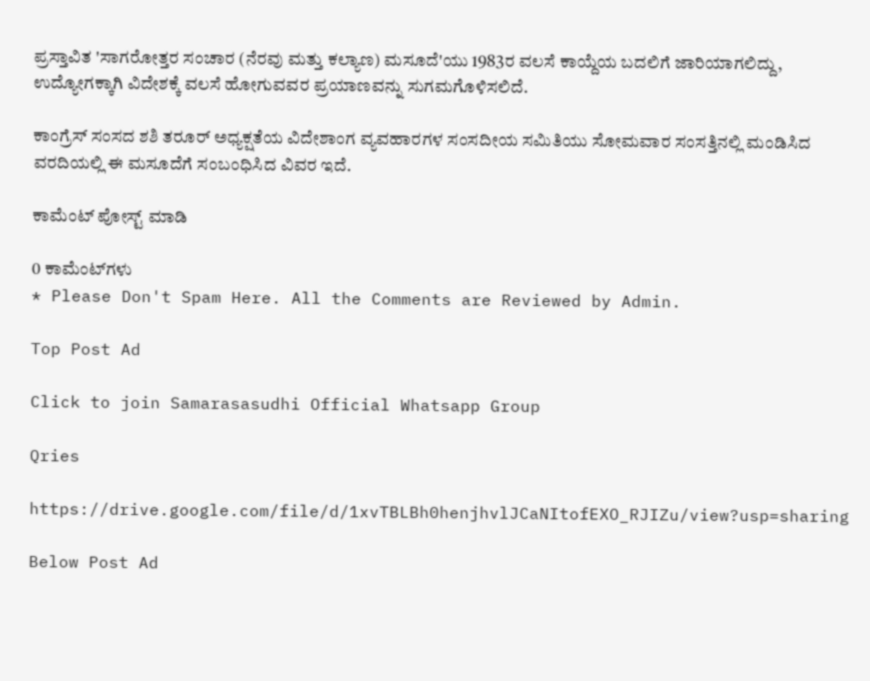ಪ್ರಸ್ತಾವಿತ 'ಸಾಗರೋತ್ತರ ಸಂಚಾರ (ನೆರವು ಮತ್ತು ಕಲ್ಯಾಣ) ಮಸೂದೆ'ಯು 1983ರ ವಲಸೆ ಕಾಯ್ದೆಯ ಬದಲಿಗೆ ಜಾರಿಯಾಗಲಿದ್ದು, ಉದ್ಯೋಗಕ್ಕಾಗಿ ವಿದೇಶಕ್ಕೆ ವಲಸೆ ಹೋಗುವವರ ಪ್ರಯಾಣವನ್ನು ಸುಗಮಗೊಳಿಸಲಿದೆ.

ಕಾಂಗ್ರೆಸ್ ಸಂಸದ ಶಶಿ ತರೂರ್ ಅಧ್ಯಕ್ಷತೆಯ ವಿದೇಶಾಂಗ ವ್ಯವಹಾರಗಳ ಸಂಸದೀಯ ಸಮಿತಿಯು ಸೋಮವಾರ ಸಂಸತ್ತಿನಲ್ಲಿ ಮಂಡಿಸಿದ ವರದಿಯಲ್ಲಿ ಈ ಮಸೂದೆಗೆ ಸಂಬಂಧಿಸಿದ ವಿವರ ಇದೆ.

ಕಾಮೆಂಟ್‌‌ ಪೋಸ್ಟ್‌ ಮಾಡಿ

0 ಕಾಮೆಂಟ್‌ಗಳು
* Please Don't Spam Here. All the Comments are Reviewed by Admin.

Top Post Ad

Click to join Samarasasudhi Official Whatsapp Group

Qries

https://drive.google.com/file/d/1xvTBLBh0henjhvlJCaNItofEXO_RJIZu/view?usp=sharing

Below Post Ad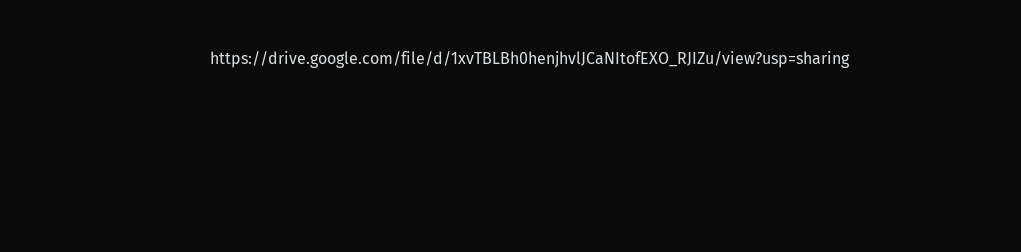https://drive.google.com/file/d/1xvTBLBh0henjhvlJCaNItofEXO_RJIZu/view?usp=sharing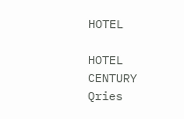HOTEL

HOTEL
CENTURY
Qries